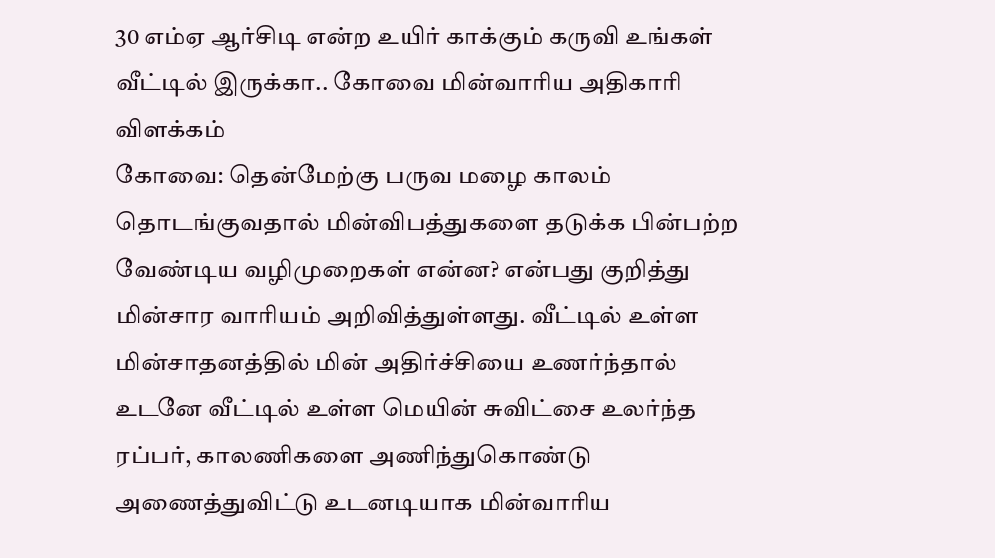30 எம்ஏ ஆர்சிடி என்ற உயிர் காக்கும் கருவி உங்கள் வீட்டில் இருக்கா.. கோவை மின்வாரிய அதிகாரி விளக்கம்
கோவை: தென்மேற்கு பருவ மழை காலம் தொடங்குவதால் மின்விபத்துகளை தடுக்க பின்பற்ற வேண்டிய வழிமுறைகள் என்ன? என்பது குறித்து மின்சார வாரியம் அறிவித்துள்ளது. வீட்டில் உள்ள மின்சாதனத்தில் மின் அதிர்ச்சியை உணர்ந்தால் உடனே வீட்டில் உள்ள மெயின் சுவிட்சை உலர்ந்த ரப்பர், காலணிகளை அணிந்துகொண்டு அணைத்துவிட்டு உடனடியாக மின்வாரிய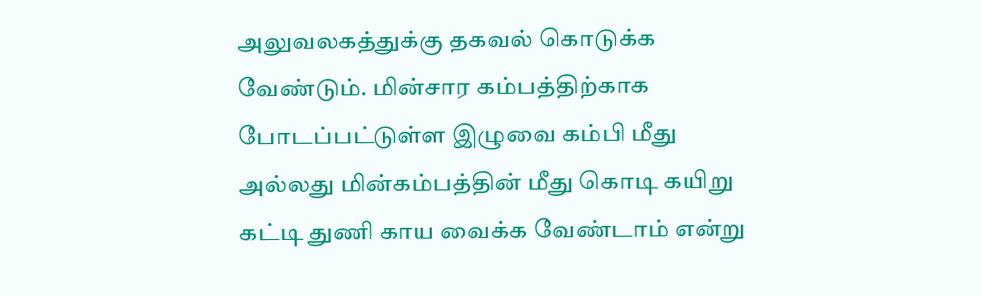அலுவலகத்துக்கு தகவல் கொடுக்க வேண்டும். மின்சார கம்பத்திற்காக போடப்பட்டுள்ள இழுவை கம்பி மீது அல்லது மின்கம்பத்தின் மீது கொடி கயிறு கட்டி துணி காய வைக்க வேண்டாம் என்று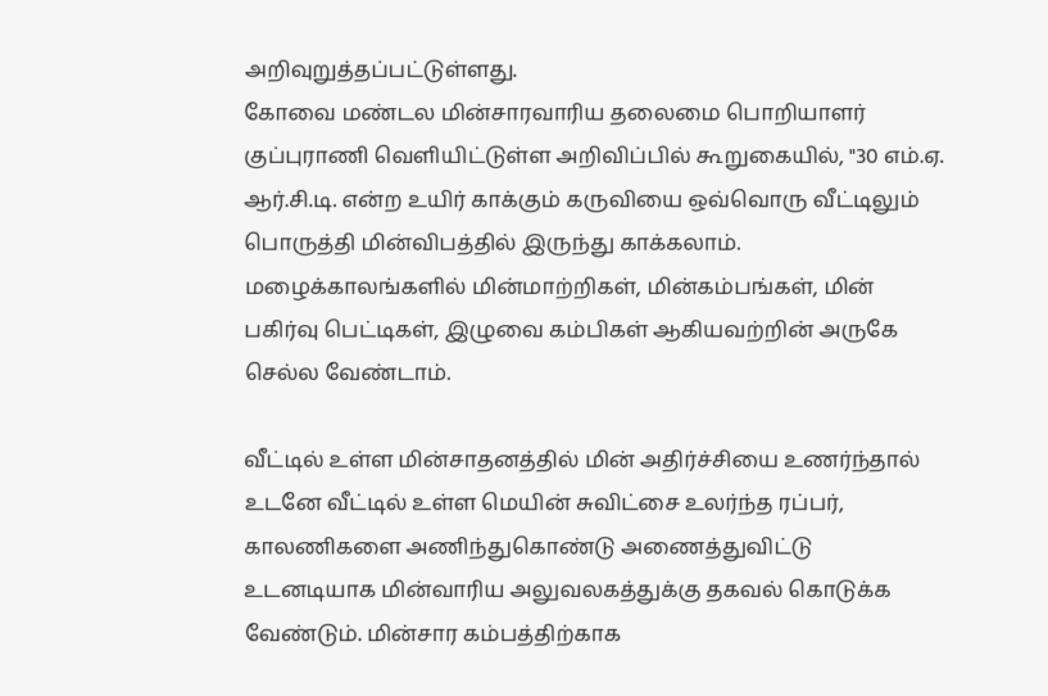அறிவுறுத்தப்பட்டுள்ளது.
கோவை மண்டல மின்சாரவாரிய தலைமை பொறியாளர் குப்புராணி வெளியிட்டுள்ள அறிவிப்பில் கூறுகையில், "30 எம்.ஏ. ஆர்.சி.டி. என்ற உயிர் காக்கும் கருவியை ஒவ்வொரு வீட்டிலும் பொருத்தி மின்விபத்தில் இருந்து காக்கலாம். மழைக்காலங்களில் மின்மாற்றிகள், மின்கம்பங்கள், மின் பகிர்வு பெட்டிகள், இழுவை கம்பிகள் ஆகியவற்றின் அருகே செல்ல வேண்டாம்.

வீட்டில் உள்ள மின்சாதனத்தில் மின் அதிர்ச்சியை உணர்ந்தால் உடனே வீட்டில் உள்ள மெயின் சுவிட்சை உலர்ந்த ரப்பர், காலணிகளை அணிந்துகொண்டு அணைத்துவிட்டு உடனடியாக மின்வாரிய அலுவலகத்துக்கு தகவல் கொடுக்க வேண்டும். மின்சார கம்பத்திற்காக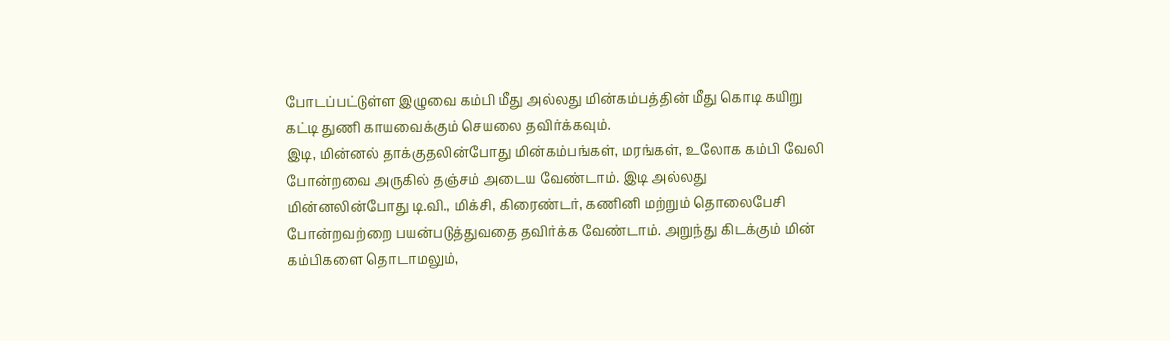போடப்பட்டுள்ள இழுவை கம்பி மீது அல்லது மின்கம்பத்தின் மீது கொடி கயிறு கட்டி துணி காயவைக்கும் செயலை தவிர்க்கவும்.
இடி, மின்னல் தாக்குதலின்போது மின்கம்பங்கள், மரங்கள், உலோக கம்பி வேலி போன்றவை அருகில் தஞ்சம் அடைய வேண்டாம். இடி அல்லது மின்னலின்போது டி.வி., மிக்சி, கிரைண்டர், கணினி மற்றும் தொலைபேசி போன்றவற்றை பயன்படுத்துவதை தவிர்க்க வேண்டாம். அறுந்து கிடக்கும் மின் கம்பிகளை தொடாமலும்,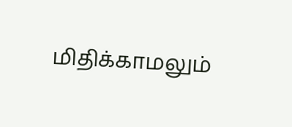மிதிக்காமலும்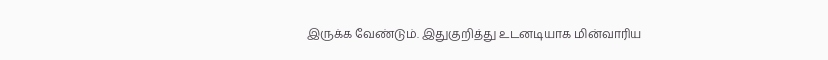இருக்க வேண்டும். இதுகுறித்து உடனடியாக மின்வாரிய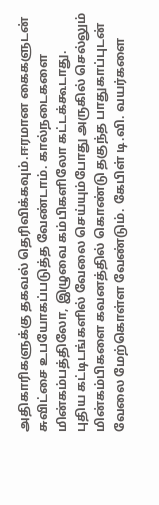அதிகாரிகளுக்கு தகவல் தெரிவிக்கவும்.ஈரமான கைகளுடன் சுவிட்சை உபயோகப்படுத்த வேண்டாம். கால்நடைகளை மின்கம்பத்திலோ, இழுவை கம்பிகளிலோ கட்டக்கூடாது.
புதிய கட்டிடங்களில் வேலை செய்யும்போது அருகில் செல்லும் மின்கம்பிகளை கவனத்தில் கொண்டு தகுந்த பாதுகாப்புடன் வேலை மேற்கொள்ள வேண்டும். கேபிள் டி.வி. வயர்களை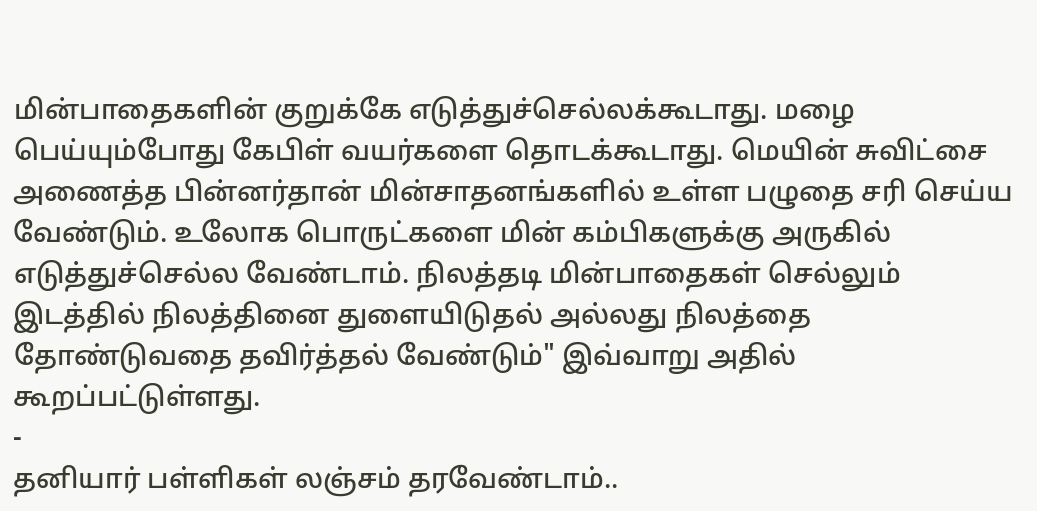மின்பாதைகளின் குறுக்கே எடுத்துச்செல்லக்கூடாது. மழை பெய்யும்போது கேபிள் வயர்களை தொடக்கூடாது. மெயின் சுவிட்சை அணைத்த பின்னர்தான் மின்சாதனங்களில் உள்ள பழுதை சரி செய்ய வேண்டும். உலோக பொருட்களை மின் கம்பிகளுக்கு அருகில் எடுத்துச்செல்ல வேண்டாம். நிலத்தடி மின்பாதைகள் செல்லும் இடத்தில் நிலத்தினை துளையிடுதல் அல்லது நிலத்தை தோண்டுவதை தவிர்த்தல் வேண்டும்" இவ்வாறு அதில் கூறப்பட்டுள்ளது.
-
தனியார் பள்ளிகள் லஞ்சம் தரவேண்டாம்..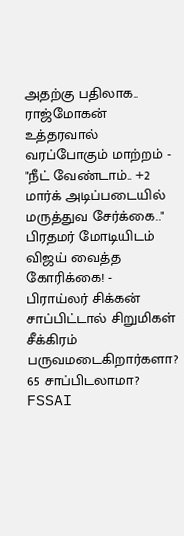அதற்கு பதிலாக.. ராஜ்மோகன் உத்தரவால் வரப்போகும் மாற்றம் -
"நீட் வேண்டாம்.. +2 மார்க் அடிப்படையில் மருத்துவ சேர்க்கை.." பிரதமர் மோடியிடம் விஜய் வைத்த கோரிக்கை! -
பிராய்லர் சிக்கன் சாப்பிட்டால் சிறுமிகள் சீக்கிரம் பருவமடைகிறார்களா? 65 சாப்பிடலாமா? FSSAI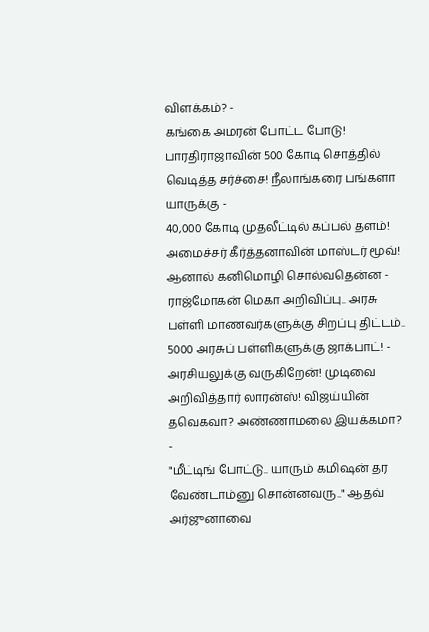விளக்கம்? -
கங்கை அமரன் போட்ட போடு! பாரதிராஜாவின் 500 கோடி சொத்தில் வெடித்த சர்ச்சை! நீலாங்கரை பங்களா யாருக்கு -
40,000 கோடி முதலீட்டில் கப்பல் தளம்! அமைச்சர் கீர்த்தனாவின் மாஸ்டர் மூவ்! ஆனால் கனிமொழி சொல்வதென்ன -
ராஜ்மோகன் மெகா அறிவிப்பு.. அரசு பள்ளி மாணவர்களுக்கு சிறப்பு திட்டம்.. 5000 அரசுப் பள்ளிகளுக்கு ஜாக்பாட்! -
அரசியலுக்கு வருகிறேன்! முடிவை அறிவித்தார் லாரன்ஸ்! விஜய்யின் தவெகவா? அண்ணாமலை இயக்கமா? -
"மீட்டிங் போட்டு.. யாரும் கமிஷன் தர வேண்டாம்னு சொன்னவரு.." ஆதவ் அர்ஜுனாவை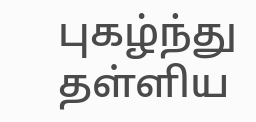புகழ்ந்து தள்ளிய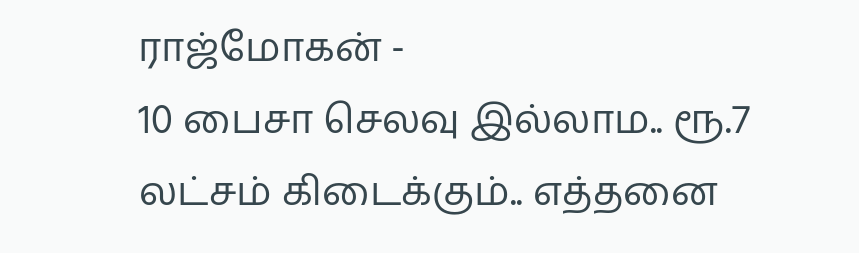ராஜ்மோகன் -
10 பைசா செலவு இல்லாம.. ரூ.7 லட்சம் கிடைக்கும்.. எத்தனை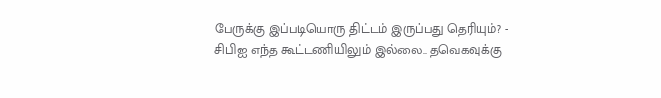பேருக்கு இப்படியொரு திட்டம் இருப்பது தெரியும்? -
சிபிஐ எந்த கூட்டணியிலும் இல்லை.. தவெகவுக்கு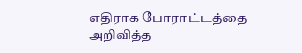எதிராக போராட்டத்தை அறிவித்த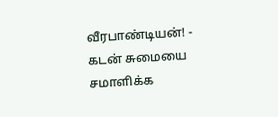வீரபாண்டியன்! -
கடன் சுமையை சமாளிக்க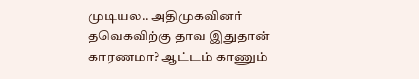முடியல.. அதிமுகவினர் தவெகவிற்கு தாவ இதுதான் காரணமா? ஆட்டம் காணும்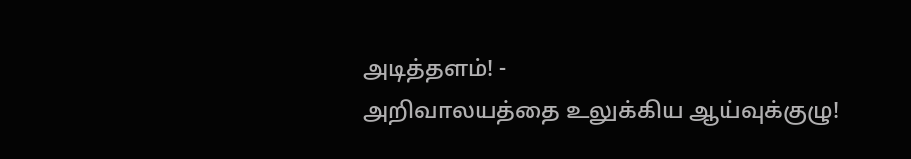அடித்தளம்! -
அறிவாலயத்தை உலுக்கிய ஆய்வுக்குழு!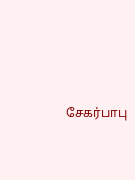சேகர்பாபு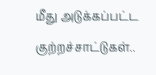மீது அடுக்கப்பட்ட குற்றச்சாட்டுகள்..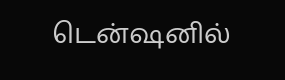டென்ஷனில்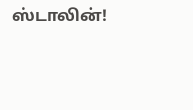ஸ்டாலின்!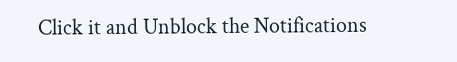Click it and Unblock the Notifications